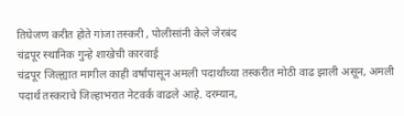तिघेजण करीत होते गांजा तस्करी , पोलीसांनी केले जेरबंद
चंद्रपूर स्थानिक गुन्हे शाखेची कारवाई
चंद्रपूर जिल्ह्यात मागील काही वर्षांपासून अमली पदार्थांच्या तस्करीत मोठी वाढ झाली असून, अमली पदार्थ तस्कराचे जिल्हाभरात नेटवर्क वाढले आहे. दरम्यान,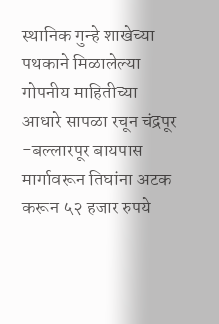स्थानिक गुन्हे शाखेच्या पथकाने मिळालेल्या गोपनीय माहितीच्या आधारे सापळा रचून चंद्रपूर -बल्लारपूर बायपास मार्गावरून तिघांना अटक करून ५२ हजार रुपये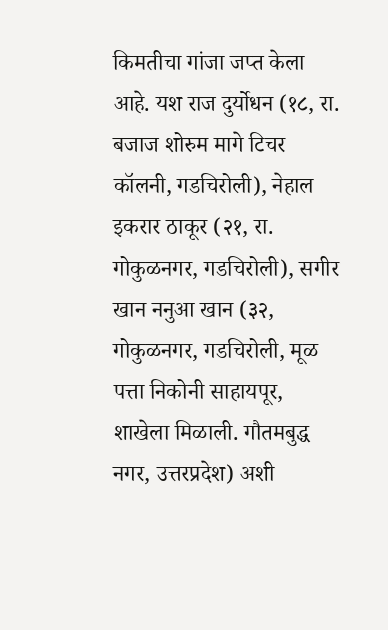किमतीचा गांजा जप्त केला आहे. यश राज दुर्योधन (१८, रा. बजाज शोरुम मागे टिचर कॉलनी, गडचिरोली), नेहाल इकरार ठाकूर (२१, रा. गोकुळनगर, गडचिरोली), सगीर खान ननुआ खान (३२, गोकुळनगर, गडचिरोली, मूळ पत्ता निकोनी साहायपूर, शाखेला मिळाली. गौतमबुद्ध नगर, उत्तरप्रदेश) अशी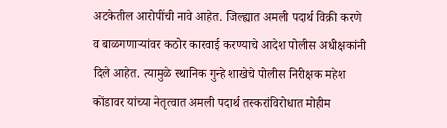अटकेतील आरोपींची नावे आहेत. जिल्ह्यात अमली पदार्थ विक्री करणे व बाळगणाऱ्यांवर कठोर कारवाई करण्याचे आदेश पोलीस अधीक्षकांनी दिले आहेत. त्यामुळे स्थानिक गुन्हे शाखेचे पोलीस निरीक्षक महेश कोंडावर यांच्या नेतृत्वात अमली पदार्थ तस्करांविरोधात मोहीम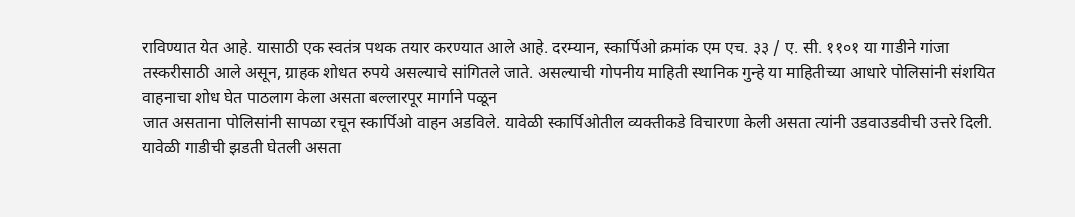राविण्यात येत आहे. यासाठी एक स्वतंत्र पथक तयार करण्यात आले आहे. दरम्यान, स्कार्पिओ क्रमांक एम एच. ३३ / ए. सी. ११०१ या गाडीने गांजा तस्करीसाठी आले असून, ग्राहक शोधत रुपये असल्याचे सांगितले जाते. असल्याची गोपनीय माहिती स्थानिक गुन्हे या माहितीच्या आधारे पोलिसांनी संशयित वाहनाचा शोध घेत पाठलाग केला असता बल्लारपूर मार्गाने पळून
जात असताना पोलिसांनी सापळा रचून स्कार्पिओ वाहन अडविले. यावेळी स्कार्पिओतील व्यक्तीकडे विचारणा केली असता त्यांनी उडवाउडवीची उत्तरे दिली. यावेळी गाडीची झडती घेतली असता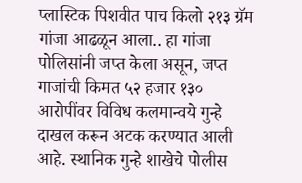प्लास्टिक पिशवीत पाच किलो २१३ ग्रॅम गांजा आढळून आला.. हा गांजा पोलिसांनी जप्त केला असून, जप्त गाजांची किमत ५२ हजार १३० आरोपींवर विविध कलमान्वये गुन्हे दाखल करून अटक करण्यात आली आहे. स्थानिक गुन्हे शाखेचे पोलीस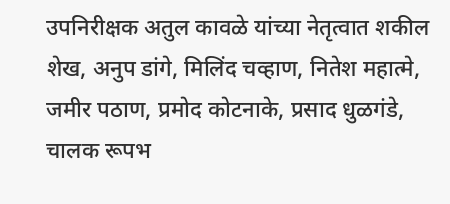उपनिरीक्षक अतुल कावळे यांच्या नेतृत्वात शकील शेख, अनुप डांगे, मिलिंद चव्हाण, नितेश महात्मे, जमीर पठाण, प्रमोद कोटनाके, प्रसाद धुळगंडे, चालक रूपभ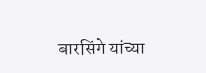बारसिंगे यांच्या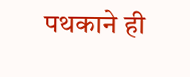पथकाने ही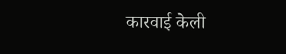कारवाई केली